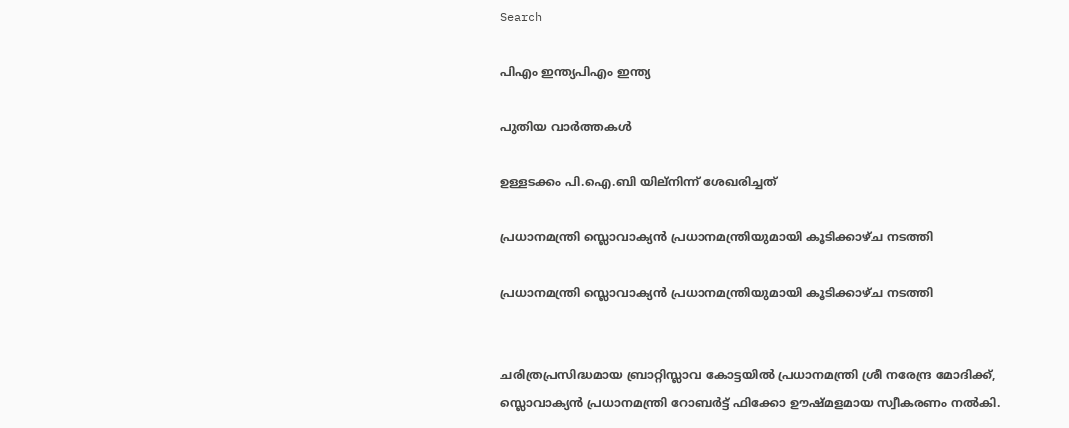Search

പിഎം ഇന്ത്യപിഎം ഇന്ത്യ

പുതിയ വാർത്തകൾ

ഉള്ളടക്കം പി.ഐ.ബി യില്നിന്ന് ശേഖരിച്ചത്

പ്രധാനമന്ത്രി സ്ലൊവാക്യൻ പ്രധാനമന്ത്രിയുമായി കൂടിക്കാഴ്ച നടത്തി

പ്രധാനമന്ത്രി സ്ലൊവാക്യൻ പ്രധാനമന്ത്രിയുമായി കൂടിക്കാഴ്ച നടത്തി


ചരിത്രപ്രസിദ്ധമായ ബ്രാറ്റിസ്ലാവ കോട്ടയിൽ പ്രധാനമന്ത്രി ശ്രീ നരേന്ദ്ര മോദിക്ക്, സ്ലൊവാക്യൻ പ്രധാനമന്ത്രി റോബർട്ട് ഫിക്കോ ഊഷ്മളമായ സ്വീകരണം നൽകി.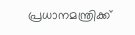പ്രധാനമന്ത്രിക്ക്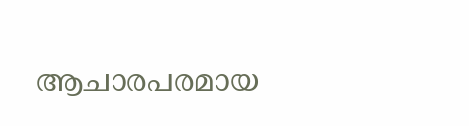ആചാരപരമായ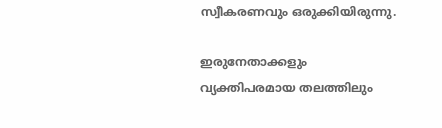സ്വീകരണവും ‌ഒരുക്കിയിരുന്നു.

ഇരുനേതാക്കളും വ്യക്തിപരമായ തലത്തിലും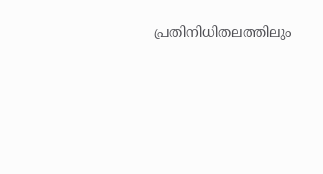പ്രതിനിധിതലത്തിലും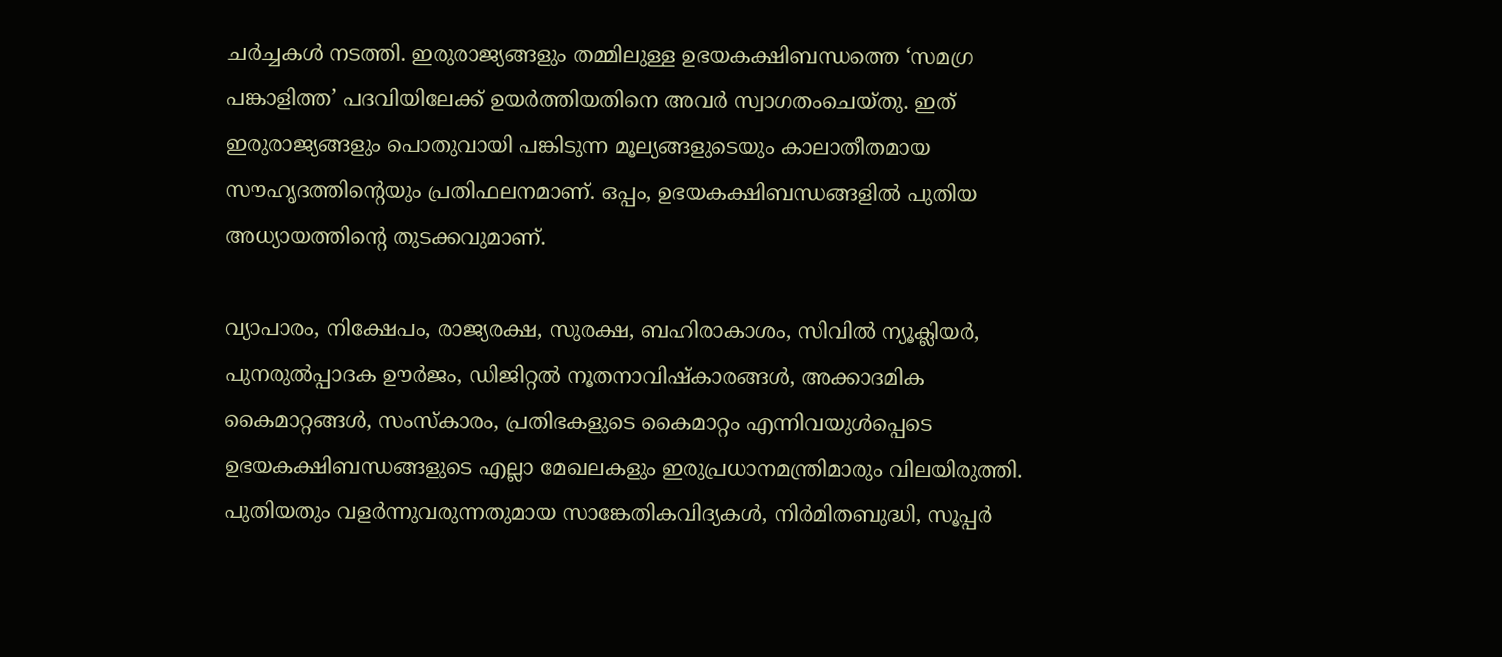ചർച്ചകൾ നടത്തി. ഇരുരാജ്യങ്ങളും തമ്മിലുള്ള ഉഭയകക്ഷിബന്ധത്തെ ‘സമഗ്ര പങ്കാളിത്ത’ പദവിയിലേക്ക് ഉയർത്തിയതിനെ അവർ സ്വാഗതംചെയ്തു. ഇത് ഇരുരാജ്യങ്ങളും പൊതുവായി പങ്കിടുന്ന മൂല്യങ്ങളുടെയും കാലാതീതമായ സൗഹൃദത്തിന്റെയും പ്രതിഫലനമാണ്. ഒപ്പം, ഉഭയകക്ഷിബന്ധങ്ങളിൽ പുതിയ അധ്യായത്തിന്റെ തുടക്കവുമാണ്.

വ്യാപാരം, നിക്ഷേപം, രാജ്യരക്ഷ, സുരക്ഷ, ബഹിരാകാശം, സിവിൽ ന്യൂക്ലിയർ, പുനരുൽപ്പാദക ഊർജം, ഡിജിറ്റൽ നൂതനാവിഷ്കാരങ്ങൾ, അക്കാദമിക കൈമാറ്റങ്ങൾ, സംസ്കാരം, പ്രതിഭകളുടെ കൈമാറ്റം എന്നിവയുൾപ്പെടെ ഉഭയകക്ഷിബന്ധങ്ങളുടെ എല്ലാ മേഖലകളും ഇരുപ്രധാനമന്ത്രിമാരും വിലയിരുത്തി. പുതിയതും വളർന്നുവരുന്നതുമായ സാങ്കേതികവിദ്യകൾ, നിർമിതബുദ്ധി, സൂപ്പർ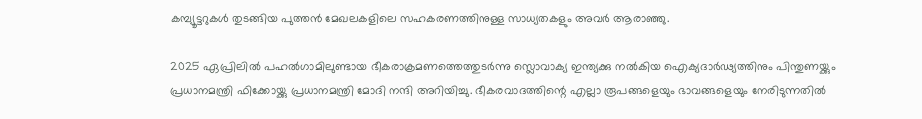കമ്പ്യൂട്ടറുകൾ തുടങ്ങിയ പുത്തൻ മേഖലകളിലെ സഹകരണത്തിനുള്ള സാധ്യതകളും അവർ ആരാഞ്ഞു.

2025 ഏപ്രിലിൽ പഹൽഗാമിലുണ്ടായ ഭീകരാക്രമണത്തെത്തുടർന്നു സ്ലൊവാക്യ ഇന്ത്യക്കു നൽകിയ ഐക്യദാർഢ്യത്തിനും പിന്തുണയ്ക്കും പ്രധാനമന്ത്രി ഫിക്കോയ്ക്കു പ്രധാനമന്ത്രി മോദി നന്ദി അറിയിച്ചു. ഭീകരവാദത്തിന്റെ എല്ലാ രൂപങ്ങളെയും ഭാവങ്ങളെയും നേരിടുന്നതിൽ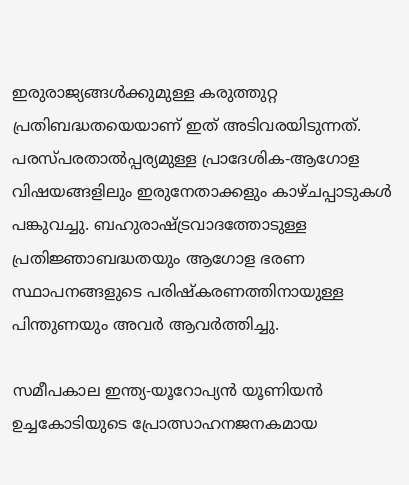ഇരുരാജ്യങ്ങൾക്കുമുള്ള കരുത്തുറ്റ പ്രതിബദ്ധതയെയാണ് ഇത് അടിവരയിടുന്നത്. പരസ്പരതാൽപ്പര്യമുള്ള പ്രാദേശിക-ആഗോള വിഷയങ്ങളിലും ഇരുനേതാക്കളും കാഴ്ചപ്പാടുകൾ പങ്കുവച്ചു. ബഹുരാഷ്ട്രവാദത്തോടുള്ള പ്രതിജ്ഞാബദ്ധതയും ആഗോള ഭരണ സ്ഥാപനങ്ങളുടെ പരിഷ്കരണത്തിനായുള്ള പിന്തുണയും അവർ ആവർത്തിച്ചു.

സമീപകാല ഇന്ത്യ-യൂറോപ്യൻ യൂണിയൻ ഉച്ചകോടിയുടെ പ്രോത്സാഹനജനകമായ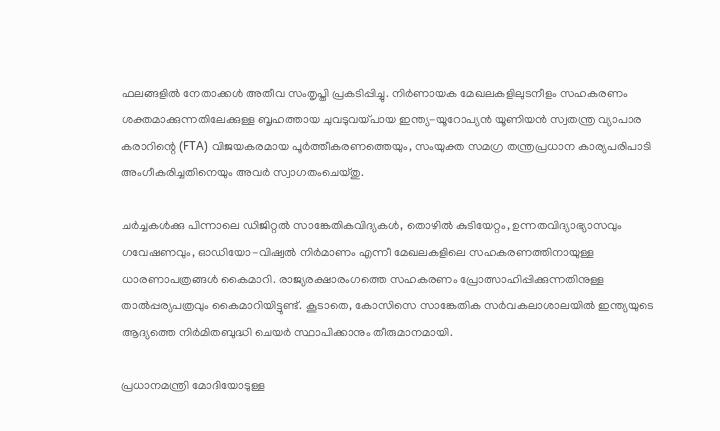ഫലങ്ങളിൽ നേതാക്കൾ അതീവ സംതൃപ്തി പ്രകടിപ്പിച്ചു. നിർണായക മേഖലകളിലുടനീളം സഹകരണം ശക്തമാക്കുന്നതിലേക്കുള്ള ബൃഹത്തായ ചുവടുവയ്പായ ഇന്ത്യ-യൂറോപ്യൻ യൂണിയൻ സ്വതന്ത്ര വ്യാപാര കരാറിന്റെ (FTA) വിജയകരമായ പൂർത്തീകരണത്തെയും, സംയുക്ത സമഗ്ര തന്ത്രപ്രധാന കാര്യപരിപാടി അംഗീകരിച്ചതിനെയും അവർ സ്വാഗതംചെയ്തു.

ചർച്ചകൾക്കു പിന്നാലെ ഡിജിറ്റൽ സാങ്കേതികവിദ്യകൾ, തൊഴിൽ കുടിയേറ്റം, ഉന്നതവിദ്യാഭ്യാസവും ഗവേഷണവും, ഓഡിയോ-വിഷ്വൽ നിർമാണം എന്നീ മേഖലകളിലെ സഹകരണത്തിനായുള്ള ധാരണാപത്രങ്ങൾ കൈമാറി. രാജ്യരക്ഷാരംഗത്തെ സഹകരണം പ്രോത്സാഹിപ്പിക്കുന്നതിനുള്ള താൽപ്പര്യപത്രവും കൈമാറിയിട്ടുണ്ട്. കൂടാതെ, കോസിസെ സാങ്കേതിക സർവകലാശാലയിൽ ഇന്ത്യയുടെ ആദ്യത്തെ നിർമിതബുദ്ധി ചെയർ സ്ഥാപിക്കാനും തീരുമാനമായി.

പ്രധാനമന്ത്രി മോദിയോടുള്ള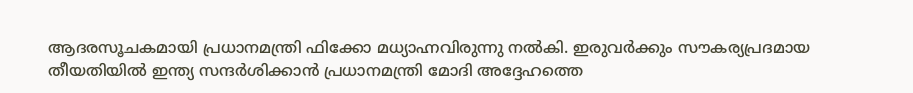ആദരസൂചകമായി പ്രധാനമന്ത്രി ഫിക്കോ മധ്യാഹ്നവിരുന്നു നൽകി. ഇരുവർക്കും സൗകര്യപ്രദമായ തീയതിയിൽ ഇന്ത്യ സന്ദർശിക്കാൻ പ്രധാനമന്ത്രി മോദി അദ്ദേഹത്തെ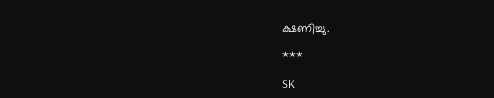ക്ഷണിച്ചു.

***

SK